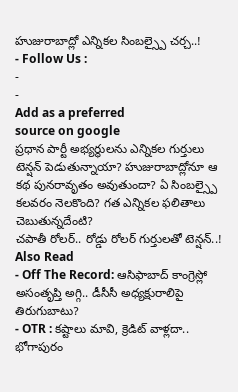హుజురాబాద్లో ఎన్నికల సింబల్స్పై చర్చ..!
- Follow Us :
-
-
Add as a preferred
source on google
ప్రధాన పార్టీ అభ్యర్థులను ఎన్నికల గుర్తులు టెన్షన్ పెడుతున్నాయా? హుజురాబాద్లోనూ ఆ కథ పునరావృతం అవుతుందా? ఏ సింబల్స్పై కలవరం నెలకొంది? గత ఎన్నికల ఫలితాలు చెబుతున్నదేంటి?
చపాతీ రోలర్.. రోడ్డు రోలర్ గుర్తులతో టెన్షన్..!
Also Read
- Off The Record: ఆసిఫాబాద్ కాంగ్రెస్లో అసంతృప్తి అగ్గి.. డీసీసీ అధ్యక్షురాలిపై తిరుగుబాటు?
- OTR : కష్టాలు మావి, క్రెడిట్ వాళ్లదా.. భోగాపురం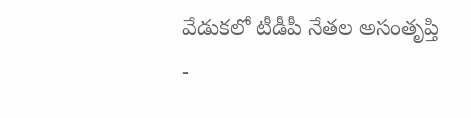వేడుకలో టీడీపీ నేతల అసంతృప్తి
-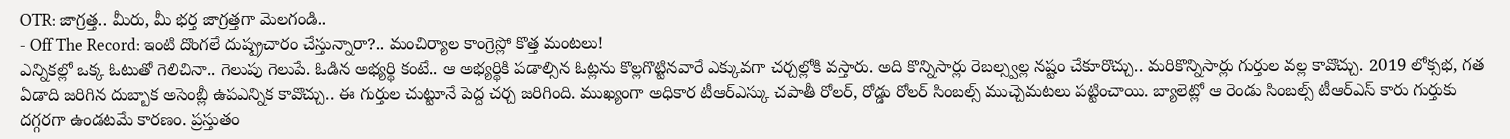OTR: జాగ్రత్త.. మీరు, మీ భర్త జాగ్రత్తగా మెలగండి..
- Off The Record: ఇంటి దొంగలే దుష్ప్రచారం చేస్తున్నారా?.. మంచిర్యాల కాంగ్రెస్లో కొత్త మంటలు!
ఎన్నికల్లో ఒక్క ఓటుతో గెలిచినా.. గెలుపు గెలుపే. ఓడిన అభ్యర్థి కంటే.. ఆ అభ్యర్థికి పడాల్సిన ఓట్లను కొల్లగొట్టినవారే ఎక్కువగా చర్చల్లోకి వస్తారు. అది కొన్నిసార్లు రెబల్స్వల్ల నష్టం చేకూరొచ్చు.. మరికొన్నిసార్లు గుర్తుల వల్ల కావొచ్చు. 2019 లోక్సభ, గత ఏడాది జరిగిన దుబ్బాక అసెంబ్లీ ఉపఎన్నిక కావొచ్చు.. ఈ గుర్తుల చుట్టూనే పెద్ద చర్చ జరిగింది. ముఖ్యంగా అధికార టీఆర్ఎస్కు చపాతీ రోలర్, రోడ్డు రోలర్ సింబల్స్ ముచ్చెమటలు పట్టించాయి. బ్యాలెట్లో ఆ రెండు సింబల్స్ టీఆర్ఎస్ కారు గుర్తుకు దగ్గరగా ఉండటమే కారణం. ప్రస్తుతం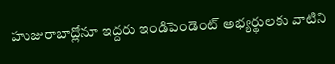హుజురాబాద్లోనూ ఇద్దరు ఇండిపెండెంట్ అభ్యర్థులకు వాటిని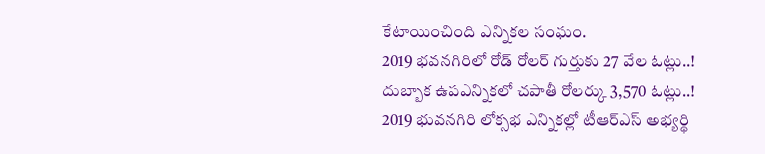కేటాయించింది ఎన్నికల సంఘం.
2019 భవనగిరిలో రోడ్ రోలర్ గుర్తుకు 27 వేల ఓట్లు..!
దుబ్బాక ఉపఎన్నికలో చపాతీ రోలర్కు 3,570 ఓట్లు..!
2019 భువనగిరి లోక్సభ ఎన్నికల్లో టీఆర్ఎస్ అభ్యర్థి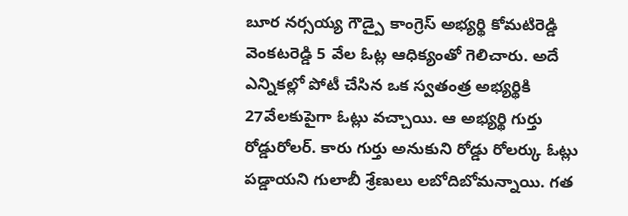బూర నర్సయ్య గౌడ్పై కాంగ్రెస్ అభ్యర్థి కోమటిరెడ్డి వెంకటరెడ్డి 5 వేల ఓట్ల ఆధిక్యంతో గెలిచారు. అదే ఎన్నికల్లో పోటీ చేసిన ఒక స్వతంత్ర అభ్యర్థికి 27వేలకుపైగా ఓట్లు వచ్చాయి. ఆ అభ్యర్థి గుర్తు రోడ్డురోలర్. కారు గుర్తు అనుకుని రోడ్డు రోలర్కు ఓట్లు పడ్డాయని గులాబీ శ్రేణులు లబోదిబోమన్నాయి. గత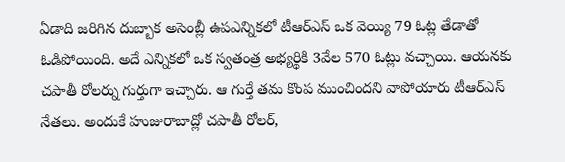ఏడాది జరిగిన దుబ్బాక అసెంబ్లీ ఉపఎన్నికలో టీఆర్ఎస్ ఒక వెయ్యి 79 ఓట్ల తేడాతో ఓడిపోయింది. అదే ఎన్నికలో ఒక స్వతంత్ర అభ్యర్థికి 3వేల 570 ఓట్లు వచ్చాయి. ఆయనకు చపాతీ రోలర్ను గుర్తుగా ఇచ్చారు. ఆ గుర్తే తమ కొంప ముంచిందని వాపోయారు టీఆర్ఎస్ నేతలు. అందుకే హుజురాబాద్లో చపాతీ రోలర్,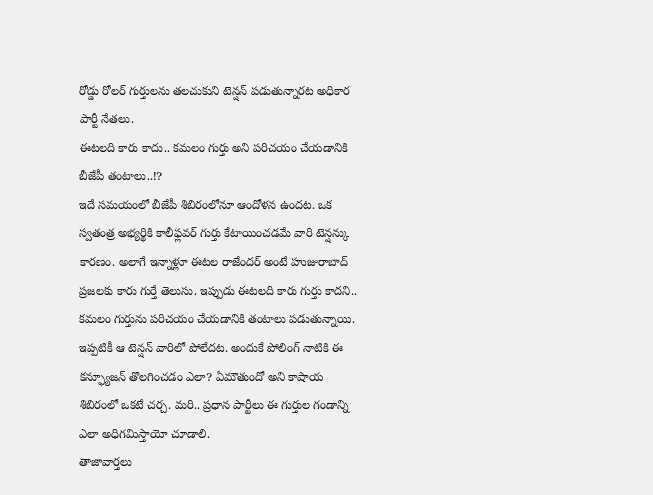రోడ్డు రోలర్ గుర్తులను తలచుకుని టెన్షన్ పడుతున్నారట అధికార పార్టీ నేతలు.
ఈటలది కారు కాదు.. కమలం గుర్తు అని పరిచయం చేయడానికి బీజేపీ తంటాలు..!?
ఇదే సమయంలో బీజేపీ శిబిరంలోనూ ఆందోళన ఉందట. ఒక స్వతంత్ర అభ్యర్థికి కాలీఫ్లవర్ గుర్తు కేటాయించడమే వారి టెన్షన్కు కారణం. అలాగే ఇన్నాళ్లూ ఈటల రాజేందర్ అంటే హుజురాబాద్ ప్రజలకు కారు గుర్తే తెలుసు. ఇప్పుడు ఈటలది కారు గుర్తు కాదని.. కమలం గుర్తును పరిచయం చేయడానికి తంటాలు పడుతున్నాయి. ఇప్పటికీ ఆ టెన్షన్ వారిలో పోలేదట. అందుకే పోలింగ్ నాటికి ఈ కన్ఫ్యూజన్ తొలగించడం ఎలా? ఏమౌతుందో అని కాషాయ శిబిరంలో ఒకటే చర్చ. మరి.. ప్రధాన పార్టీలు ఈ గుర్తుల గండాన్ని ఎలా అధిగమిస్తాయో చూడాలి.
తాజావార్తలు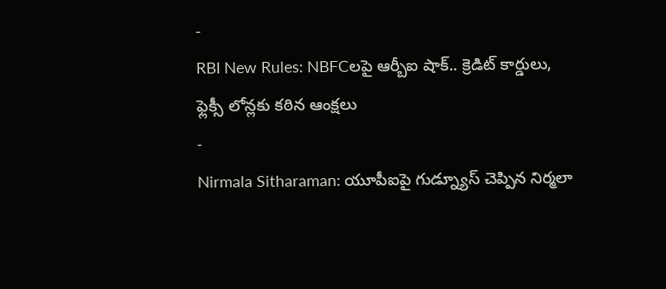-
RBI New Rules: NBFCలపై ఆర్బీఐ షాక్.. క్రెడిట్ కార్డులు, ఫ్లెక్సీ లోన్లకు కఠిన ఆంక్షలు
-
Nirmala Sitharaman: యూపీఐపై గుడ్న్యూస్ చెప్పిన నిర్మలా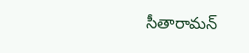సీతారామన్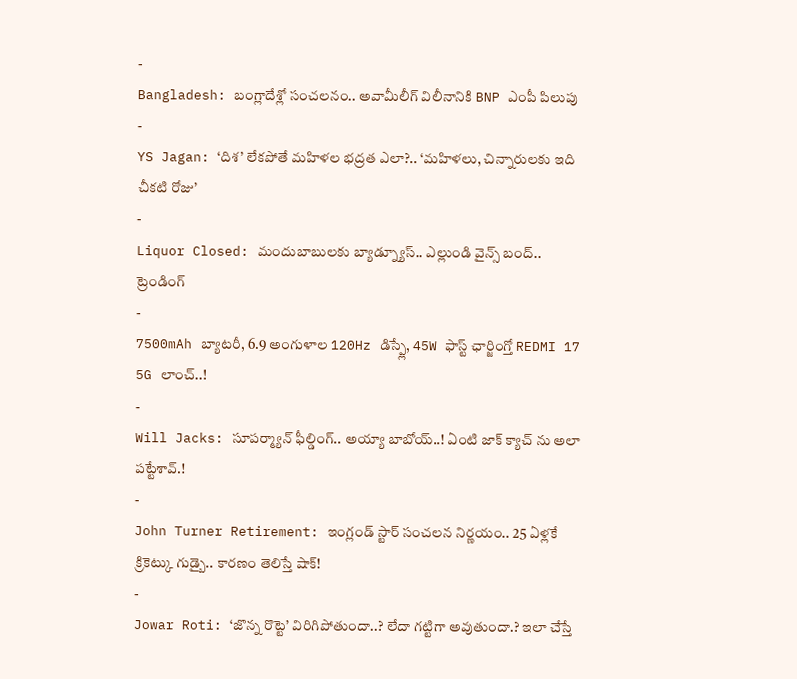-
Bangladesh: బంగ్లాదేశ్లో సంచలనం.. అవామీలీగ్ విలీనానికి BNP ఎంపీ పిలుపు
-
YS Jagan: ‘దిశ’ లేకపోతే మహిళల భద్రత ఎలా?.. ‘మహిళలు, చిన్నారులకు ఇది చీకటి రోజు’
-
Liquor Closed: మందుబాబులకు బ్యాడ్న్యూస్.. ఎల్లుండి వైన్స్ బంద్..
ట్రెండింగ్
-
7500mAh బ్యాటరీ, 6.9 అంగుళాల 120Hz డిస్ప్లే, 45W ఫాస్ట్ ఛార్జింగ్తో REDMI 17 5G లాంచ్..!
-
Will Jacks: సూపర్మ్యాన్ ఫీల్డింగ్.. అయ్యా బాబోయ్..! ఏంటి జాక్ క్యాచ్ ను అలా పట్టేశావ్.!
-
John Turner Retirement: ఇంగ్లండ్ స్టార్ సంచలన నిర్ణయం.. 25 ఏళ్లకే క్రికెట్కు గుడ్బై.. కారణం తెలిస్తే షాక్!
-
Jowar Roti: ‘జొన్న రొట్టె’ విరిగిపోతుందా..? లేదా గట్టిగా అవుతుందా.? ఇలా చేస్తే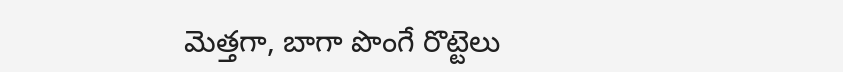మెత్తగా, బాగా పొంగే రొట్టెలు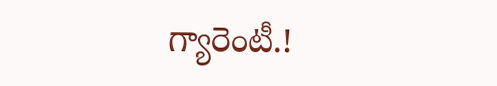గ్యారెంటీ.!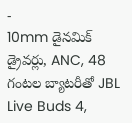-
10mm డైనమిక్ డ్రైవర్లు, ANC, 48 గంటల బ్యాటరీతో JBL Live Buds 4,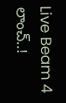Live Beam 4 లాంచ్..!